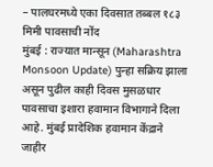– पालघरमध्ये एका दिवसात तब्बल १८३ मिमी पावसाची नोंद
मुंबई : राज्यात मान्सून (Maharashtra Monsoon Update) पुन्हा सक्रिय झाला असून पुढील काही दिवस मुसळधार पावसाचा इशारा हवामान विभागाने दिला आहे. मुंबई प्रादेशिक हवामान केंद्राने जाहीर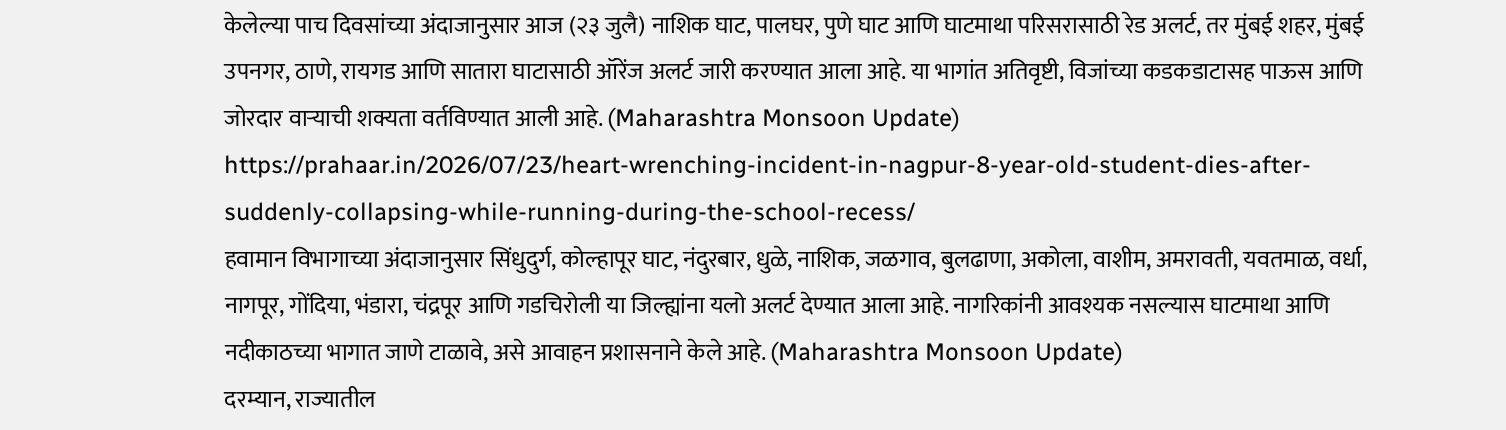केलेल्या पाच दिवसांच्या अंदाजानुसार आज (२३ जुलै) नाशिक घाट, पालघर, पुणे घाट आणि घाटमाथा परिसरासाठी रेड अलर्ट, तर मुंबई शहर, मुंबई उपनगर, ठाणे, रायगड आणि सातारा घाटासाठी ऑरेंज अलर्ट जारी करण्यात आला आहे. या भागांत अतिवृष्टी, विजांच्या कडकडाटासह पाऊस आणि जोरदार वाऱ्याची शक्यता वर्तविण्यात आली आहे. (Maharashtra Monsoon Update)
https://prahaar.in/2026/07/23/heart-wrenching-incident-in-nagpur-8-year-old-student-dies-after-suddenly-collapsing-while-running-during-the-school-recess/
हवामान विभागाच्या अंदाजानुसार सिंधुदुर्ग, कोल्हापूर घाट, नंदुरबार, धुळे, नाशिक, जळगाव, बुलढाणा, अकोला, वाशीम, अमरावती, यवतमाळ, वर्धा, नागपूर, गोंदिया, भंडारा, चंद्रपूर आणि गडचिरोली या जिल्ह्यांना यलो अलर्ट देण्यात आला आहे. नागरिकांनी आवश्यक नसल्यास घाटमाथा आणि नदीकाठच्या भागात जाणे टाळावे, असे आवाहन प्रशासनाने केले आहे. (Maharashtra Monsoon Update)
दरम्यान, राज्यातील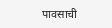पावसाची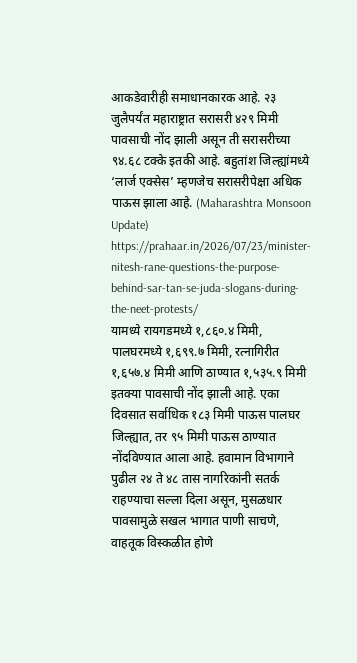आकडेवारीही समाधानकारक आहे. २३ जुलैपर्यंत महाराष्ट्रात सरासरी ४२९ मिमी पावसाची नोंद झाली असून ती सरासरीच्या ९४.६८ टक्के इतकी आहे. बहुतांश जिल्ह्यांमध्ये ‘लार्ज एक्सेस’ म्हणजेच सरासरीपेक्षा अधिक पाऊस झाला आहे. (Maharashtra Monsoon Update)
https://prahaar.in/2026/07/23/minister-nitesh-rane-questions-the-purpose-behind-sar-tan-se-juda-slogans-during-the-neet-protests/
यामध्ये रायगडमध्ये १,८६०.४ मिमी, पालघरमध्ये १,६९९.७ मिमी, रत्नागिरीत १,६५७.४ मिमी आणि ठाण्यात १,५३५.९ मिमी इतक्या पावसाची नोंद झाली आहे. एका दिवसात सर्वाधिक १८३ मिमी पाऊस पालघर जिल्ह्यात, तर ९५ मिमी पाऊस ठाण्यात नोंदविण्यात आला आहे. हवामान विभागाने पुढील २४ ते ४८ तास नागरिकांनी सतर्क राहण्याचा सल्ला दिला असून, मुसळधार पावसामुळे सखल भागात पाणी साचणे, वाहतूक विस्कळीत होणे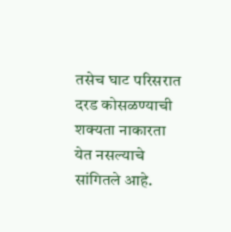तसेच घाट परिसरात दरड कोसळण्याची शक्यता नाकारता येत नसल्याचे सांगितले आहे.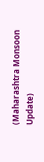(Maharashtra Monsoon Update)